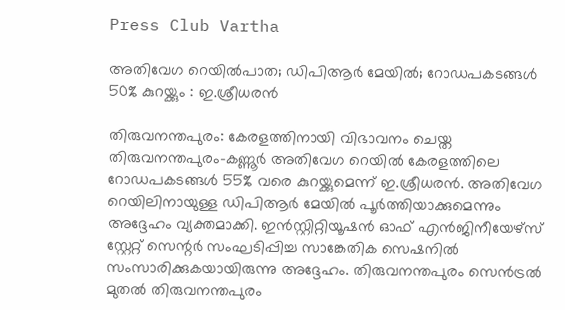Press Club Vartha

അതിവേഗ റെയില്‍പാത; ഡിപിആര്‍ മേയില്‍; റോഡപകടങ്ങള്‍ 50% കുറയ്ക്കും : ഇ.ശ്രീധരന്‍

തിരുവനന്തപുരം: കേരളത്തിനായി വിഭാവനം ചെയ്ത തിരുവനന്തപുരം-കണ്ണൂര്‍ അതിവേഗ റെയില്‍ കേരളത്തിലെ റോഡപകടങ്ങള്‍ 55% വരെ കുറയ്ക്കുമെന്ന് ഇ.ശ്രീധരന്‍. അതിവേഗ റെയിലിനായുള്ള ഡിപിആര്‍ മേയില്‍ പൂര്‍ത്തിയാക്കുമെന്നും അദ്ദേഹം വ്യക്തമാക്കി. ഇന്‍സ്റ്റിറ്റിയൂഷന്‍ ഓഫ് എന്‍ജിനീയേഴ്‌സ് സ്റ്റേറ്റ് സെന്റര്‍ സംഘടിപ്പിച്ച സാങ്കേതിക സെഷനില്‍ സംസാരിക്കുകയായിരുന്നു അദ്ദേഹം. തിരുവനന്തപുരം സെന്‍ട്രല്‍ മുതല്‍ തിരുവനന്തപുരം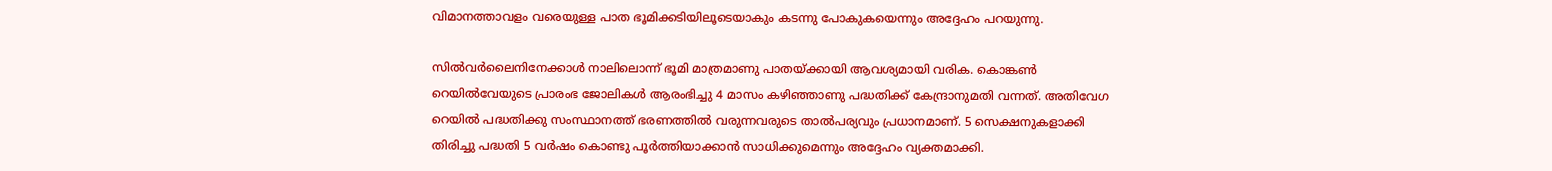വിമാനത്താവളം വരെയുള്ള പാത ഭൂമിക്കടിയിലൂടെയാകും കടന്നു പോകുകയെന്നും അദ്ദേഹം പറയുന്നു.

സില്‍വര്‍ലൈനിനേക്കാള്‍ നാലിലൊന്ന് ഭൂമി മാത്രമാണു പാതയ്ക്കായി ആവശ്യമായി വരിക. കൊങ്കണ്‍ റെയില്‍വേയുടെ പ്രാരംഭ ജോലികള്‍ ആരംഭിച്ചു 4 മാസം കഴിഞ്ഞാണു പദ്ധതിക്ക് കേന്ദ്രാനുമതി വന്നത്. അതിവേഗ റെയില്‍ പദ്ധതിക്കു സംസ്ഥാനത്ത് ഭരണത്തില്‍ വരുന്നവരുടെ താല്‍പര്യവും പ്രധാനമാണ്. 5 സെക്ഷനുകളാക്കി തിരിച്ചു പദ്ധതി 5 വര്‍ഷം കൊണ്ടു പൂര്‍ത്തിയാക്കാന്‍ സാധിക്കുമെന്നും അദ്ദേഹം വ്യക്തമാക്കി.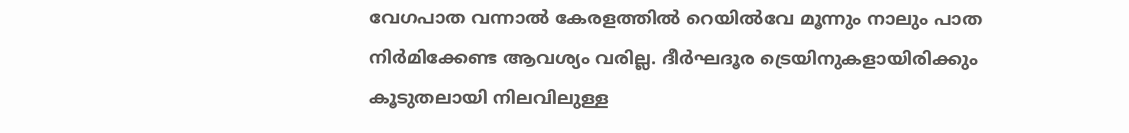വേഗപാത വന്നാല്‍ കേരളത്തില്‍ റെയില്‍വേ മൂന്നും നാലും പാത നിര്‍മിക്കേണ്ട ആവശ്യം വരില്ല. ദീര്‍ഘദൂര ട്രെയിനുകളായിരിക്കും കൂടുതലായി നിലവിലുള്ള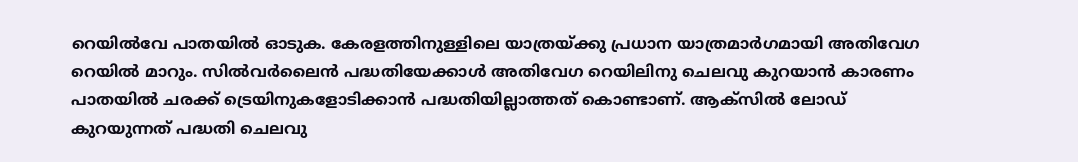റെയില്‍വേ പാതയില്‍ ഓടുക. കേരളത്തിനുള്ളിലെ യാത്രയ്ക്കു പ്രധാന യാത്രമാര്‍ഗമായി അതിവേഗ റെയില്‍ മാറും. സില്‍വര്‍ലൈന്‍ പദ്ധതിയേക്കാള്‍ അതിവേഗ റെയിലിനു ചെലവു കുറയാന്‍ കാരണം പാതയില്‍ ചരക്ക് ട്രെയിനുകളോടിക്കാന്‍ പദ്ധതിയില്ലാത്തത് കൊണ്ടാണ്. ആക്‌സില്‍ ലോഡ് കുറയുന്നത് പദ്ധതി ചെലവു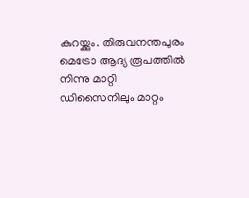കുറയ്ക്കും. തിരുവനന്തപുരം മെട്രോ ആദ്യ രൂപത്തില്‍ നിന്നു മാറ്റി ഡിസൈനിലും മാറ്റം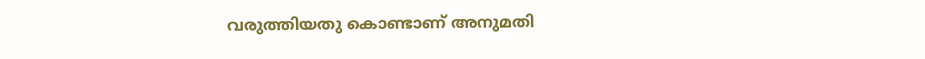വരുത്തിയതു കൊണ്ടാണ് അനുമതി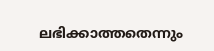ലഭിക്കാത്തതെന്നും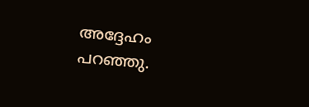അദ്ദേഹം പറഞ്ഞു.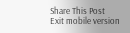Share This Post
Exit mobile version